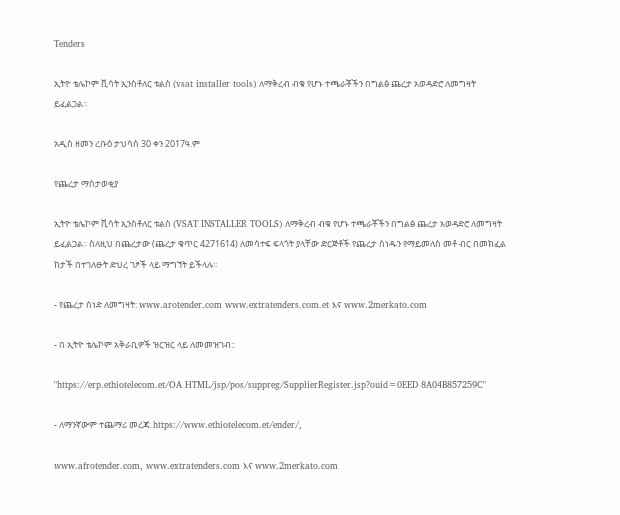Tenders

ኢትዮ ቴሌኮም ቪሳት ኢንስቶለር ቱልስ (vsat installer tools) ለማቅረብ ብቁ የሆኑ ተጫራቾችን በግልፅ ጨረታ አወዳድሮ ለመግዛት ይፈልጋል፡፡

አዲስ ዘመን ረቡዕ ታህሳስ 30 ቀን 2017ዓ.ም

የጨረታ ማስታወቂያ

ኢትዮ ቴሌኮም ቪሳት ኢንስቶለር ቱልስ (VSAT INSTALLER TOOLS) ለማቅረብ ብቁ የሆኑ ተጫራቾችን በግልፅ ጨረታ አወዳድሮ ለመግዛት ይፈልጋል፡፡ ስለዚህ በጨረታው (ጨረታ ቁጥር 4271614) ለመሳተፍ ፍላጎት ያላቸው ድርጅቶች የጨረታ ሰነዱን የማይመለስ መቶ ብር በመክፈል ከታች በተገለፁት ድህረ ገፆች ላይ ማግኘት ይችላሉ፡፡

- የጨረታ ሰነድ ለመግዛት: www.arotender.com www.extratenders.com.et እና www.2merkato.com

- በ ኢትዮ ቴሌኮም አቅራቢዎች ዝርዝር ላይ ለመመዝገብ::

"https://erp.ethiotelecom.et/OA HTML/jsp/pos/suppreg/SupplierRegister.jsp?ouid=0EED 8A04B857259C"

- ለማንኛውም ተጨማሪ መረጃ: https://www.ethiotelecom.et/ender/,

www.afrotender.com, www.extratenders.com እና www.2merkato.com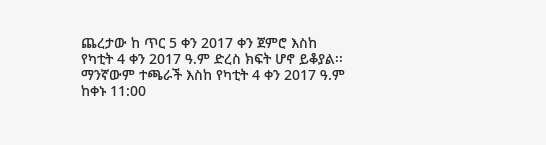ጨረታው ከ ጥር 5 ቀን 2017 ቀን ጀምሮ እስከ የካቲት 4 ቀን 2017 ዓ.ም ድረስ ክፍት ሆኖ ይቆያል፡፡ ማንኛውም ተጫራች እስከ የካቲት 4 ቀን 2017 ዓ.ም ከቀኑ 11:00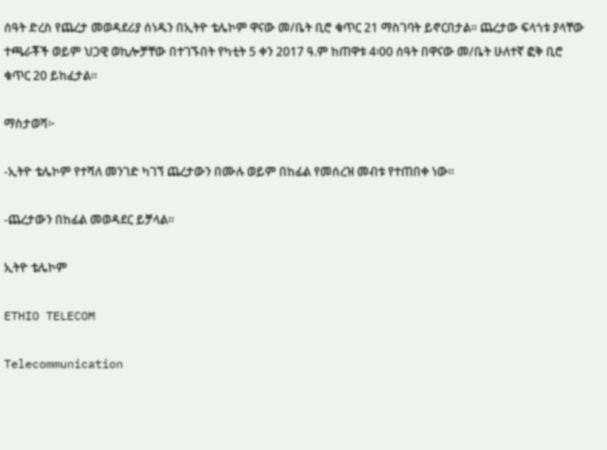ሰዓት ድረስ የጨረታ መወዳደሪያ ሰነዱን በኢትዮ ቴሌኮም ዋናው መ/ቤት ቢሮ ቁጥር 21 ማስገባት ይኖርበታል፡፡ ጨረታው ፍላጎቱ ያላቸው ተጫራቾች ወይም ህጋዊ ወኪሎቻቸው በተገኙበት የካቲት 5 ቀን 2017 ዓ.ም ከጠዋቱ 4፡00 ሰዓት በዋናው መ/ቤት ሁለተኛ ፎቅ ቢሮ ቁጥር 20 ይከፈታል፡፡

ማስታወሻ፦

-ኢትዮ ቴሌኮም የተሻለ መንገድ ካገኘ ጨረታውን በሙሉ ወይም በከፊል የመሰረዝ መብቱ የተጠበቀ ነው፡፡

-ጨረታውን በከፊል መወዳደር ይቻላል፡፡

ኢትዮ ቴሌኮም

ETHIO TELECOM

Telecommunication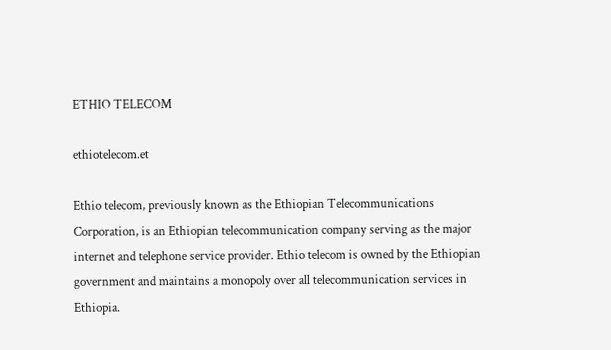ETHIO TELECOM

ethiotelecom.et

Ethio telecom, previously known as the Ethiopian Telecommunications Corporation, is an Ethiopian telecommunication company serving as the major internet and telephone service provider. Ethio telecom is owned by the Ethiopian government and maintains a monopoly over all telecommunication services in Ethiopia.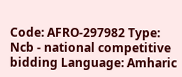Code: AFRO-297982 Type: Ncb - national competitive bidding Language: Amharic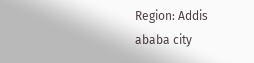Region: Addis ababa city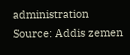administration Source: Addis zemen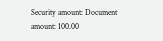Security amount: Document amount: 100.00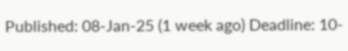Published: 08-Jan-25 (1 week ago) Deadline: 10-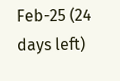Feb-25 (24 days left)